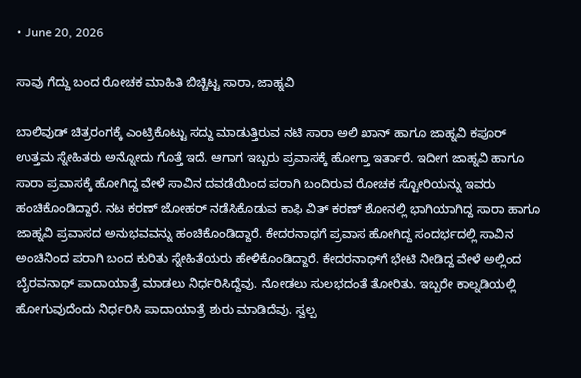• June 20, 2026

ಸಾವು ಗೆದ್ದು ಬಂದ ರೋಚಕ ಮಾಹಿತಿ ಬಿಚ್ಚಿಟ್ಟ ಸಾರಾ, ಜಾಹ್ನವಿ

ಬಾಲಿವುಡ್ ಚಿತ್ರರಂಗಕ್ಕೆ ಎಂಟ್ರಿಕೊಟ್ಟು ಸದ್ದು ಮಾಡುತ್ತಿರುವ ನಟಿ ಸಾರಾ ಅಲಿ ಖಾನ್ ಹಾಗೂ ಜಾಹ್ನವಿ ಕಪೂರ್ ಉತ್ತಮ ಸ್ನೇಹಿತರು ಅನ್ನೋದು ಗೊತ್ತೆ ಇದೆ. ಆಗಾಗ ಇಬ್ಬರು ಪ್ರವಾಸಕ್ಕೆ ಹೋಗ್ತಾ ಇರ್ತಾರೆ. ಇದೀಗ ಜಾಹ್ನವಿ ಹಾಗೂ ಸಾರಾ ಪ್ರವಾಸಕ್ಕೆ ಹೋಗಿದ್ದ ವೇಳೆ ಸಾವಿನ ದವಡೆಯಿಂದ ಪರಾಗಿ ಬಂದಿರುವ ರೋಚಕ ಸ್ಟೋರಿಯನ್ನು ಇವರು ಹಂಚಿಕೊಂಡಿದ್ದಾರೆ. ನಟ ಕರಣ್ ಜೋಹರ್ ನಡೆಸಿಕೊಡುವ ಕಾಫಿ ವಿತ್ ಕರಣ್ ಶೋನಲ್ಲಿ ಭಾಗಿಯಾಗಿದ್ದ ಸಾರಾ ಹಾಗೂ ಜಾಹ್ನವಿ ಪ್ರವಾಸದ ಅನುಭವವನ್ನು ಹಂಚಿಕೊಂಡಿದ್ದಾರೆ. ಕೇದರನಾಥಗೆ ಪ್ರವಾಸ ಹೋಗಿದ್ದ ಸಂದರ್ಭದಲ್ಲಿ ಸಾವಿನ ಅಂಚಿನಿಂದ ಪರಾಗಿ ಬಂದ ಕುರಿತು ಸ್ನೇಹಿತೆಯರು ಹೇಳಿಕೊಂಡಿದ್ದಾರೆ. ಕೇದರನಾಥ್‌ಗೆ ಭೇಟಿ ನೀಡಿದ್ದ ವೇಳೆ ಅಲ್ಲಿಂದ ಬೈರವನಾಥ್ ಪಾದಾಯಾತ್ರೆ ಮಾಡಲು ನಿರ್ಧರಿಸಿದ್ದೆವು. ನೋಡಲು ಸುಲಭದಂತೆ ತೋರಿತು. ಇಬ್ಬರೇ ಕಾಲ್ನಡಿಯಲ್ಲಿ ಹೋಗುವುದೆಂದು ನಿರ್ಧರಿಸಿ ಪಾದಾಯಾತ್ರೆ ಶುರು ಮಾಡಿದೆವು. ಸ್ವಲ್ಪ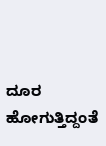ದೂರ ಹೋಗುತ್ತಿದ್ದಂತೆ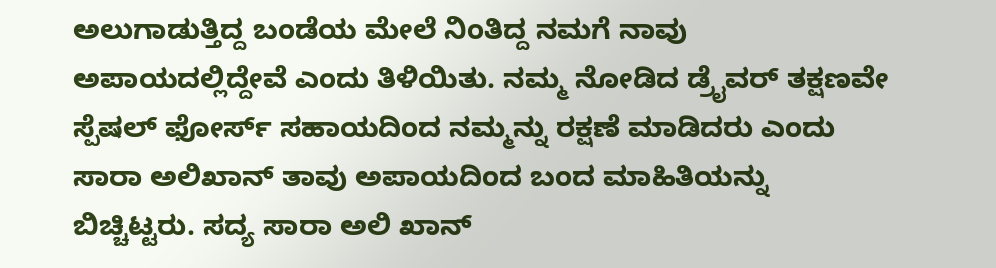ಅಲುಗಾಡುತ್ತಿದ್ದ ಬಂಡೆಯ ಮೇಲೆ ನಿಂತಿದ್ದ ನಮಗೆ ನಾವು ಅಪಾಯದಲ್ಲಿದ್ದೇವೆ ಎಂದು ತಿಳಿಯಿತು. ನಮ್ಮ ನೋಡಿದ ಡ್ರೈವರ್ ತಕ್ಷಣವೇ ಸ್ಪೆಷಲ್ ಫೋರ್ಸ್ ಸಹಾಯದಿಂದ ನಮ್ಮನ್ನು ರಕ್ಷಣೆ ಮಾಡಿದರು ಎಂದು ಸಾರಾ ಅಲಿಖಾನ್ ತಾವು ಅಪಾಯದಿಂದ ಬಂದ ಮಾಹಿತಿಯನ್ನು ಬಿಚ್ಚಿಟ್ಟರು. ಸದ್ಯ ಸಾರಾ ಅಲಿ ಖಾನ್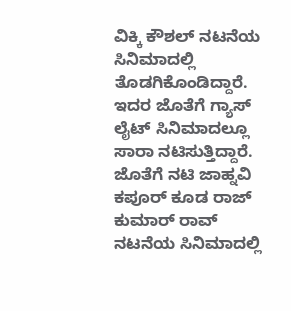ವಿಕ್ಕಿ ಕೌಶಲ್ ನಟನೆಯ ಸಿನಿಮಾದಲ್ಲಿ ತೊಡಗಿಕೊಂಡಿದ್ದಾರೆ. ಇದರ ಜೊತೆಗೆ ಗ್ಯಾಸ್ ಲೈಟ್ ಸಿನಿಮಾದಲ್ಲೂ ಸಾರಾ ನಟಿಸುತ್ತಿದ್ದಾರೆ. ಜೊತೆಗೆ ನಟಿ ಜಾಹ್ನವಿ ಕಪೂರ್ ಕೂಡ ರಾಜ್ ಕುಮಾರ್ ರಾವ್ ನಟನೆಯ ಸಿನಿಮಾದಲ್ಲಿ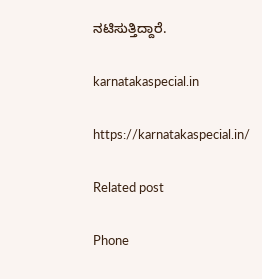ನಟಿಸುತ್ತಿದ್ದಾರೆ.

karnatakaspecial.in

https://karnatakaspecial.in/

Related post

Phone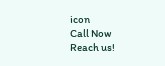icon
Call Now
Reach us!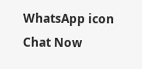WhatsApp icon
Chat Now